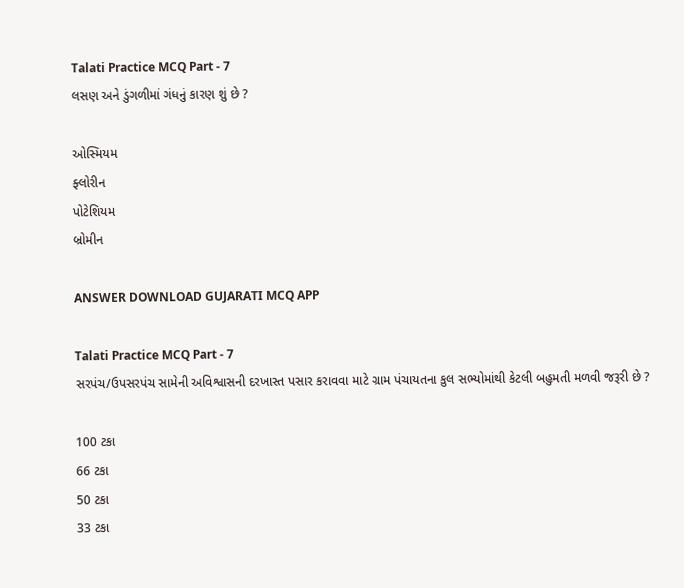Talati Practice MCQ Part - 7
લસણ અને ડુંગળીમાં ગંધનું કારણ શું છે ?

ઓસ્મિયમ
ફ્લોરીન
પોટેશિયમ
બ્રોમીન

ANSWER DOWNLOAD GUJARATI MCQ APP

Talati Practice MCQ Part - 7
સરપંચ/ઉપસરપંચ સામેની અવિશ્વાસની દરખાસ્ત પસાર કરાવવા માટે ગ્રામ પંચાયતના કુલ સભ્યોમાંથી કેટલી બહુમતી મળવી જરૂરી છે ?

100 ટકા
66 ટકા
50 ટકા
33 ટકા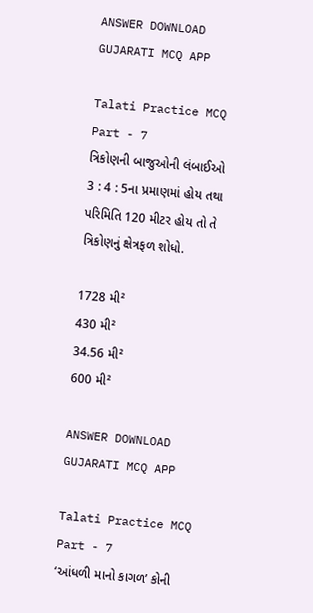ANSWER DOWNLOAD GUJARATI MCQ APP

Talati Practice MCQ Part - 7
ત્રિકોણની બાજુઓની લંબાઈઓ 3 : 4 : 5ના પ્રમાણમાં હોય તથા પરિમિતિ 120 મીટર હોય તો તે ત્રિકોણનું ક્ષેત્રફળ શોધો.

1728 મી²
430 મી²
34.56 મી²
600 મી²

ANSWER DOWNLOAD GUJARATI MCQ APP

Talati Practice MCQ Part - 7
‘આંધળી માનો કાગળ’ કોની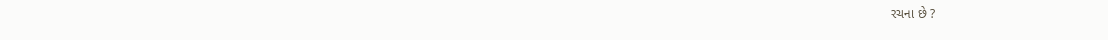રચના છે ?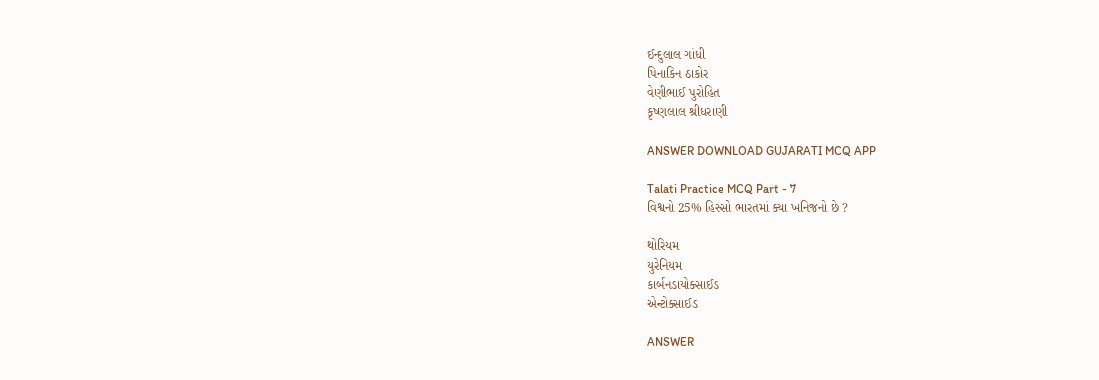ઈન્દુલાલ ગાંધી
પિનાકિન ઠાકોર
વેણીભાઈ પુરોહિત
કૃષ્ણલાલ શ્રીધરાણી

ANSWER DOWNLOAD GUJARATI MCQ APP

Talati Practice MCQ Part - 7
વિશ્વનો 25% હિસ્સો ભારતમાં ક્યા ખનિજનો છે ?

થોરિયમ
યુરેનિયમ
કાર્બનડાયોક્સાઈડ
એન્ટોક્સાઈડ

ANSWER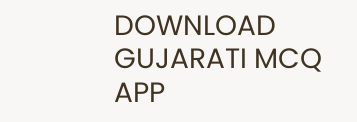DOWNLOAD GUJARATI MCQ APP